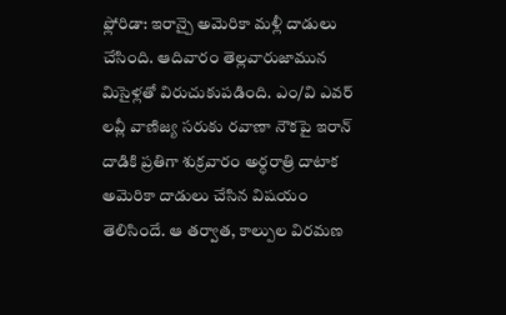ఫ్లోరిడా: ఇరాన్పై అమెరికా మళ్లీ దాడులు చేసింది. ఆదివారం తెల్లవారుజామున మిసైళ్లతో విరుచుకుపడింది. ఎం/వి ఎవర్ లవ్లీ వాణిజ్య సరుకు రవాణా నౌకపై ఇరాన్ దాడికి ప్రతిగా శుక్రవారం అర్ధరాత్రి దాటాక అమెరికా దాడులు చేసిన విషయం తెలిసిందే. ఆ తర్వాత, కాల్పుల విరమణ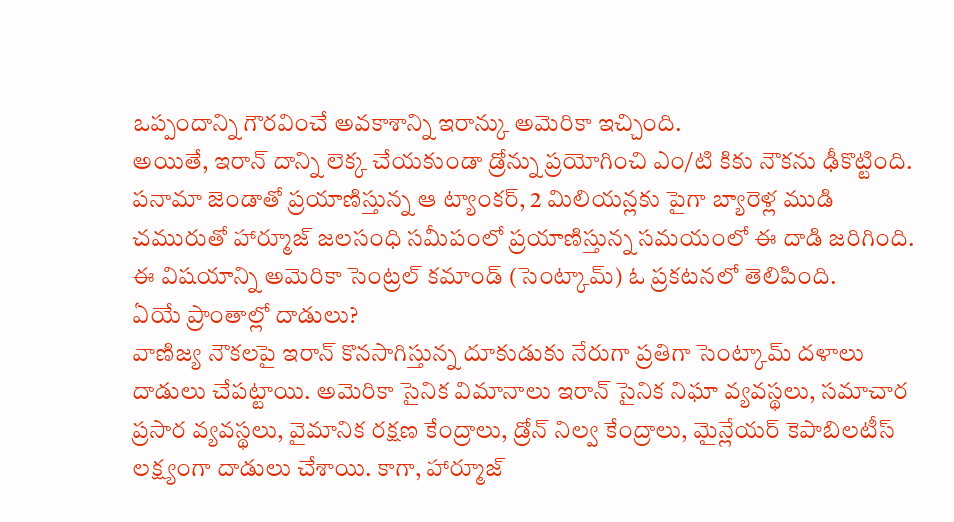ఒప్పందాన్ని గౌరవించే అవకాశాన్ని ఇరాన్కు అమెరికా ఇచ్చింది.
అయితే, ఇరాన్ దాన్ని లెక్క చేయకుండా డ్రోన్ను ప్రయోగించి ఎం/టి కికు నౌకను ఢీకొట్టింది. పనామా జెండాతో ప్రయాణిస్తున్న ఆ ట్యాంకర్, 2 మిలియన్లకు పైగా బ్యారెళ్ల ముడి చమురుతో హార్మూజ్ జలసంధి సమీపంలో ప్రయాణిస్తున్న సమయంలో ఈ దాడి జరిగింది. ఈ విషయాన్ని అమెరికా సెంట్రల్ కమాండ్ (సెంట్కామ్) ఓ ప్రకటనలో తెలిపింది.
ఏయే ప్రాంతాల్లో దాడులు?
వాణిజ్య నౌకలపై ఇరాన్ కొనసాగిస్తున్న దూకుడుకు నేరుగా ప్రతిగా సెంట్కామ్ దళాలు దాడులు చేపట్టాయి. అమెరికా సైనిక విమానాలు ఇరాన్ సైనిక నిఘా వ్యవస్థలు, సమాచార ప్రసార వ్యవస్థలు, వైమానిక రక్షణ కేంద్రాలు, డ్రోన్ నిల్వ కేంద్రాలు, మైన్లేయర్ కెపాబిలటీస్ లక్ష్యంగా దాడులు చేశాయి. కాగా, హార్మూజ్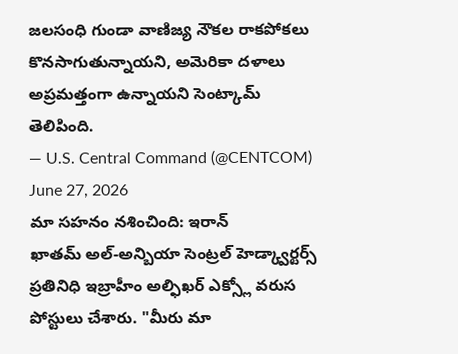జలసంధి గుండా వాణిజ్య నౌకల రాకపోకలు కొనసాగుతున్నాయని, అమెరికా దళాలు అప్రమత్తంగా ఉన్నాయని సెంట్కామ్ తెలిపింది.
— U.S. Central Command (@CENTCOM) June 27, 2026
మా సహనం నశించింది: ఇరాన్
ఖాతమ్ అల్-అన్బియా సెంట్రల్ హెడ్క్వార్టర్స్ ప్రతినిధి ఇబ్రాహీం అల్ఫిఖర్ ఎక్స్లో వరుస పోస్టులు చేశారు. "మీరు మా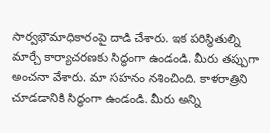సార్వభౌమాధికారంపై దాడి చేశారు. ఇక పరిస్థితుల్ని మార్చే కార్యాచరణకు సిద్ధంగా ఉండండి. మీరు తప్పుగా అంచనా వేశారు. మా సహనం నశించింది. కాళరాత్రిని చూడడానికి సిద్ధంగా ఉండండి. మీరు అన్ని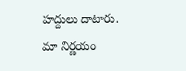హద్దులు దాటారు. మా నిర్ణయం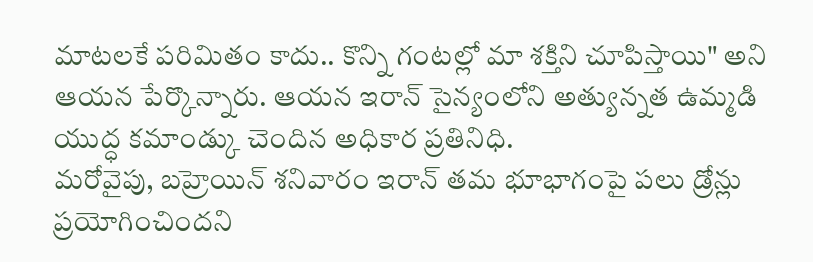మాటలకే పరిమితం కాదు.. కొన్ని గంటల్లో మా శక్తిని చూపిస్తాయి" అని ఆయన పేర్కొన్నారు. ఆయన ఇరాన్ సైన్యంలోని అత్యున్నత ఉమ్మడి యుద్ధ కమాండ్కు చెందిన అధికార ప్రతినిధి.
మరోవైపు, బహ్రెయిన్ శనివారం ఇరాన్ తమ భూభాగంపై పలు డ్రోన్లు ప్రయోగించిందని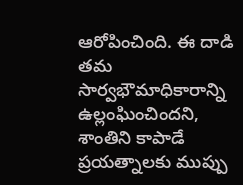ఆరోపించింది. ఈ దాడి తమ సార్వభౌమాధికారాన్ని ఉల్లంఘించిందని, శాంతిని కాపాడే ప్రయత్నాలకు ముప్పు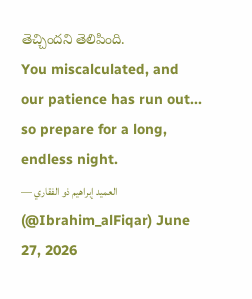తెచ్చిందని తెలిపింది.
You miscalculated, and our patience has run out... so prepare for a long, endless night.
— العميد إبراهيم ذو الفقاري (@Ibrahim_alFiqar) June 27, 2026